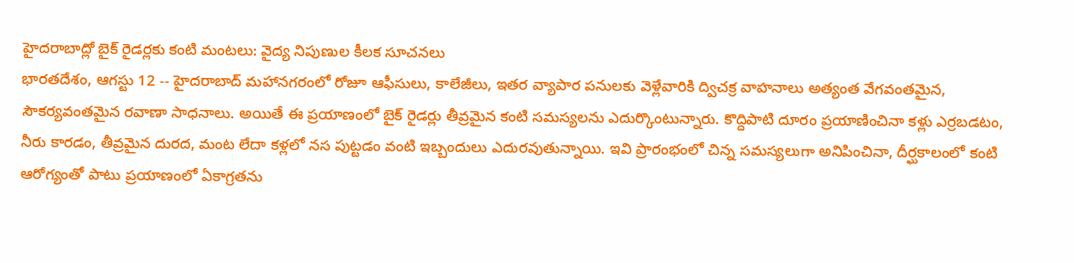హైదరాబాద్లో బైక్ రైడర్లకు కంటి మంటలు: వైద్య నిపుణుల కీలక సూచనలు
భారతదేశం, ఆగస్టు 12 -- హైదరాబాద్ మహానగరంలో రోజూ ఆఫీసులు, కాలేజీలు, ఇతర వ్యాపార పనులకు వెళ్లేవారికి ద్విచక్ర వాహనాలు అత్యంత వేగవంతమైన, సౌకర్యవంతమైన రవాణా సాధనాలు. అయితే ఈ ప్రయాణంలో బైక్ రైడర్లు తీవ్రమైన కంటి సమస్యలను ఎదుర్కొంటున్నారు. కొద్దిపాటి దూరం ప్రయాణించినా కళ్లు ఎర్రబడటం, నీరు కారడం, తీవ్రమైన దురద, మంట లేదా కళ్లలో నస పుట్టడం వంటి ఇబ్బందులు ఎదురవుతున్నాయి. ఇవి ప్రారంభంలో చిన్న సమస్యలుగా అనిపించినా, దీర్ఘకాలంలో కంటి ఆరోగ్యంతో పాటు ప్రయాణంలో ఏకాగ్రతను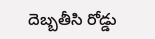దెబ్బతీసి రోడ్డు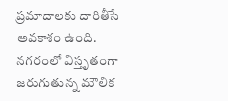ప్రమాదాలకు దారితీసే అవకాశం ఉంది.
నగరంలో విస్తృతంగా జరుగుతున్న మౌలిక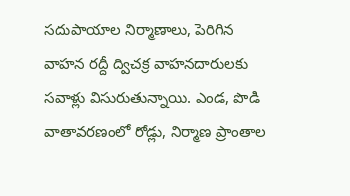సదుపాయాల నిర్మాణాలు, పెరిగిన వాహన రద్దీ ద్విచక్ర వాహనదారులకు సవాళ్లు విసురుతున్నాయి. ఎండ, పొడి వాతావరణంలో రోడ్లు, నిర్మాణ ప్రాంతాల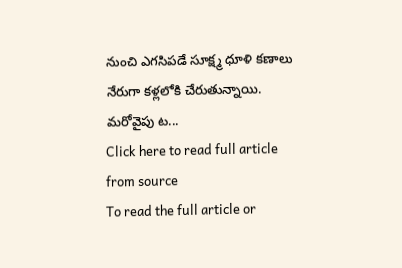నుంచి ఎగసిపడే సూక్ష్మ ధూళి కణాలు నేరుగా కళ్లలోకి చేరుతున్నాయి. మరోవైపు ట...
Click here to read full article from source
To read the full article or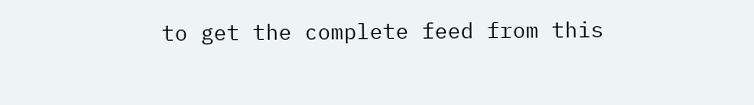to get the complete feed from this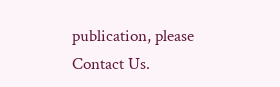publication, please
Contact Us.